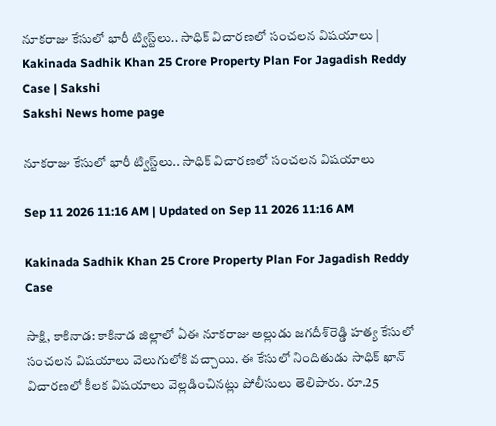నూకరాజు కేసులో భారీ ట్విస్ట్‌లు.. సాధిక్‌ విచారణలో సంచలన విషయాలు | Kakinada Sadhik Khan 25 Crore Property Plan For Jagadish Reddy Case | Sakshi
Sakshi News home page

నూకరాజు కేసులో భారీ ట్విస్ట్‌లు.. సాధిక్‌ విచారణలో సంచలన విషయాలు

Sep 11 2026 11:16 AM | Updated on Sep 11 2026 11:16 AM

Kakinada Sadhik Khan 25 Crore Property Plan For Jagadish Reddy Case

సాక్షి, కాకినాడ: కాకినాడ జిల్లాలో ఏఈ నూకరాజు అల్లుడు జగదీశ్‌రెడ్డి హత్య కేసులో సంచలన విషయాలు వెలుగులోకి వచ్చాయి. ఈ కేసులో నిందితుడు సాధిక్‌ ఖాన్‌ విచారణలో కీలక విషయాలు వెల్లడించినట్లు పోలీసులు తెలిపారు. రూ.25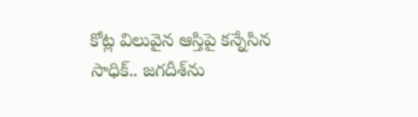కోట్ల విలువైన ఆస్తిపై కన్నేసిన సాధిక్‌.. జగదీశ్‌ను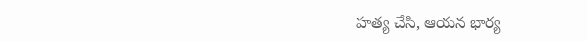హత్య చేసి, ఆయన భార్య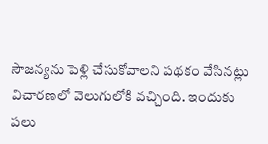సౌజన్యను పెళ్లి చేసుకోవాలని పథకం వేసినట్లు విచారణలో వెలుగులోకి వచ్చింది. ఇందుకు పలు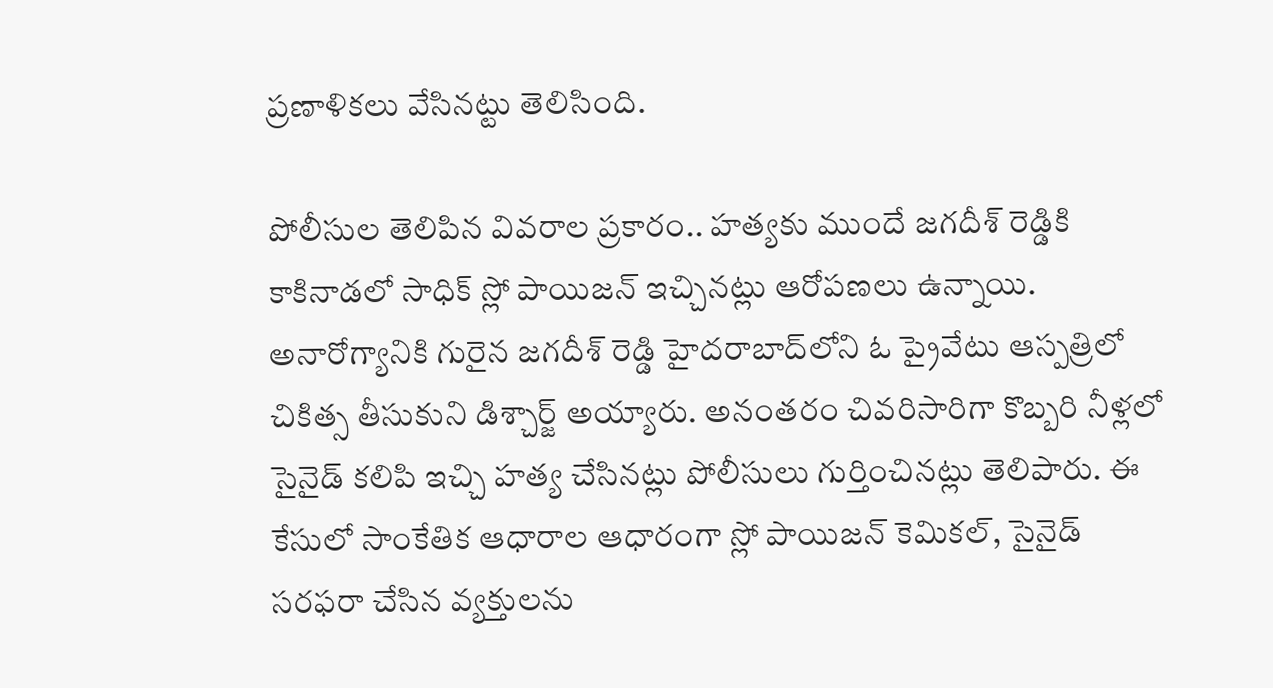ప్రణాళికలు వేసినట్టు తెలిసింది.

పోలీసుల తెలిపిన వివరాల ప్రకారం.. హత్యకు ముందే జగదీశ్‌ రెడ్డికి కాకినాడలో సాధిక్‌ స్లో పాయిజన్‌ ఇచ్చినట్లు ఆరోపణలు ఉన్నాయి. అనారోగ్యానికి గురైన జగదీశ్‌ రెడ్డి హైదరాబాద్‌లోని ఓ ప్రైవేటు ఆస్పత్రిలో చికిత్స తీసుకుని డిశ్చార్జ్‌ అయ్యారు. అనంతరం చివరిసారిగా కొబ్బరి నీళ్లలో సైనైడ్‌ కలిపి ఇచ్చి హత్య చేసినట్లు పోలీసులు గుర్తించినట్లు తెలిపారు. ఈ కేసులో సాంకేతిక ఆధారాల ఆధారంగా స్లో పాయిజన్‌ కెమికల్‌, సైనైడ్‌ సరఫరా చేసిన వ్యక్తులను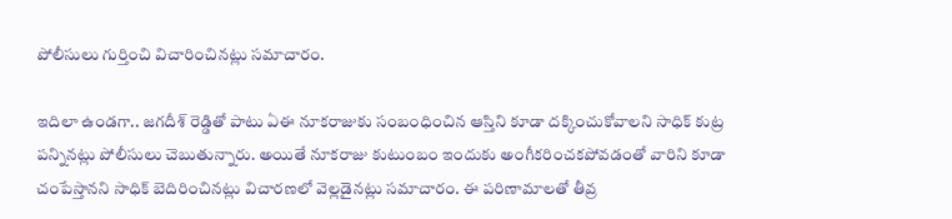పోలీసులు గుర్తించి విచారించినట్లు సమాచారం.

ఇదిలా ఉండగా.. జగదీశ్‌ రెడ్డితో పాటు ఏఈ నూకరాజుకు సంబంధించిన ఆస్తిని కూడా దక్కించుకోవాలని సాధిక్‌ కుట్ర పన్నినట్లు పోలీసులు చెబుతున్నారు. అయితే నూకరాజు కుటుంబం ఇందుకు అంగీకరించకపోవడంతో వారిని కూడా చంపేస్తానని సాధిక్‌ బెదిరించినట్లు విచారణలో వెల్లడైనట్లు సమాచారం. ఈ పరిణామాలతో తీవ్ర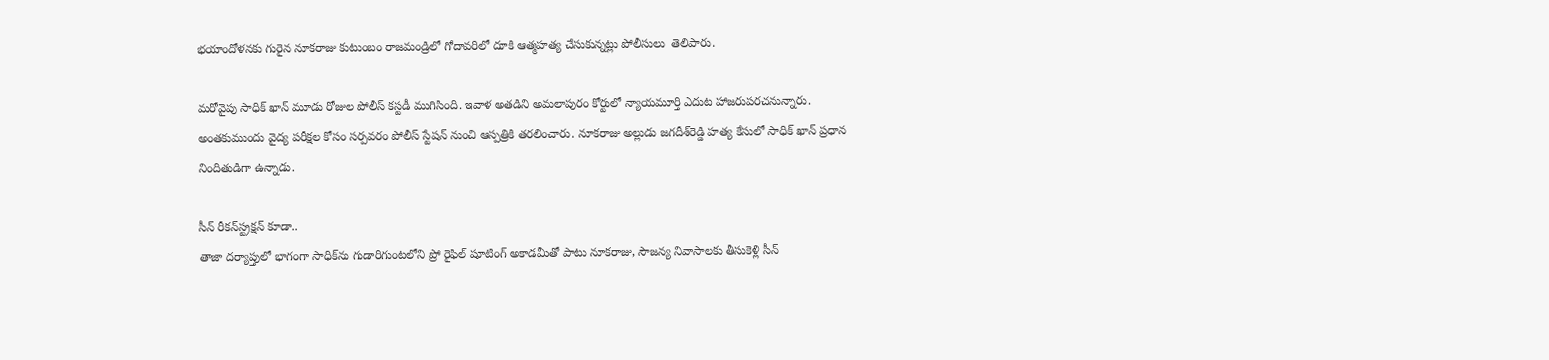భయాందోళనకు గురైన నూకరాజు కుటుంబం రాజమండ్రిలో గోదావరిలో దూకి ఆత్మహత్య చేసుకున్నట్లు పోలీసులు  తెలిపారు.

మరోవైపు సాధిక్‌ ఖాన్‌ మూడు రోజుల పోలీస్‌ కస్టడీ ముగిసింది. ఇవాళ అతడిని అమలాపురం కోర్టులో న్యాయమూర్తి ఎదుట హాజరుపరచనున్నారు. అంతకుముందు వైద్య పరీక్షల కోసం సర్పవరం పోలీస్‌ స్టేషన్‌ నుంచి ఆస్పత్రికి తరలించారు. నూకరాజు అల్లుడు జగదీశ్‌రెడ్డి హత్య కేసులో సాధిక్‌ ఖాన్‌ ప్రధాన నిందితుడిగా ఉన్నాడు.

సీన్‌ రీకన్‌స్ట్రక్షన్‌ కూడా..
తాజా దర్యాప్తులో భాగంగా సాధిక్‌ను గుడారిగుంటలోని ప్రో రైఫిల్‌ షూటింగ్‌ అకాడమీతో పాటు నూకరాజు, సౌజన్య నివాసాలకు తీసుకెళ్లి సీన్‌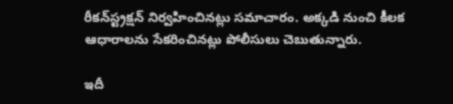రీకన్‌స్ట్రక్షన్‌ నిర్వహించినట్లు సమాచారం. అక్కడి నుంచి కీలక ఆధారాలను సేకరించినట్లు పోలీసులు చెబుతున్నారు.

ఇదీ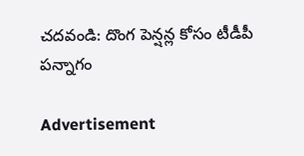చదవండి: దొంగ పెన్షన్ల కోసం టీడీపీ పన్నాగం

Advertisement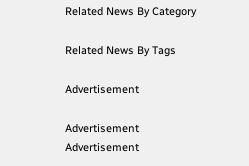Related News By Category

Related News By Tags

Advertisement

Advertisement
Advertisement